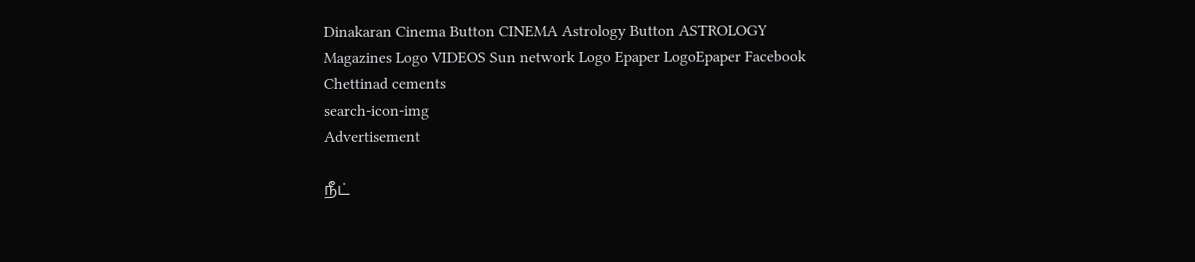Dinakaran Cinema Button CINEMA Astrology Button ASTROLOGY  Magazines Logo VIDEOS Sun network Logo Epaper LogoEpaper Facebook
Chettinad cements
search-icon-img
Advertisement

நீட்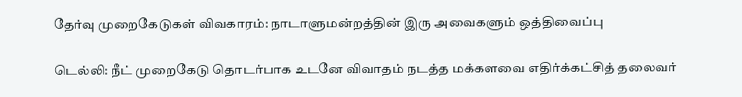தேர்வு முறைகேடுகள் விவகாரம்: நாடாளுமன்றத்தின் இரு அவைகளும் ஒத்திவைப்பு

டெல்லி: நீட் முறைகேடு தொடர்பாக உடனே விவாதம் நடத்த மக்களவை எதிர்க்கட்சித் தலைவர்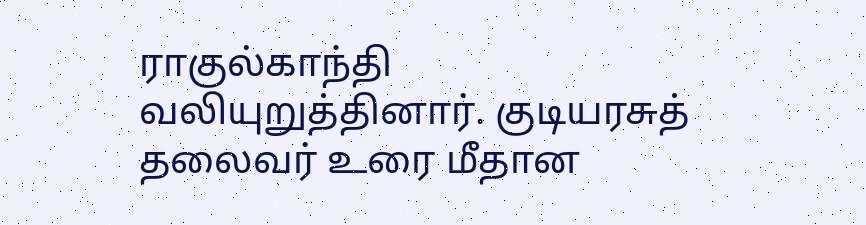ராகுல்காந்தி வலியுறுத்தினார். குடியரசுத் தலைவர் உரை மீதான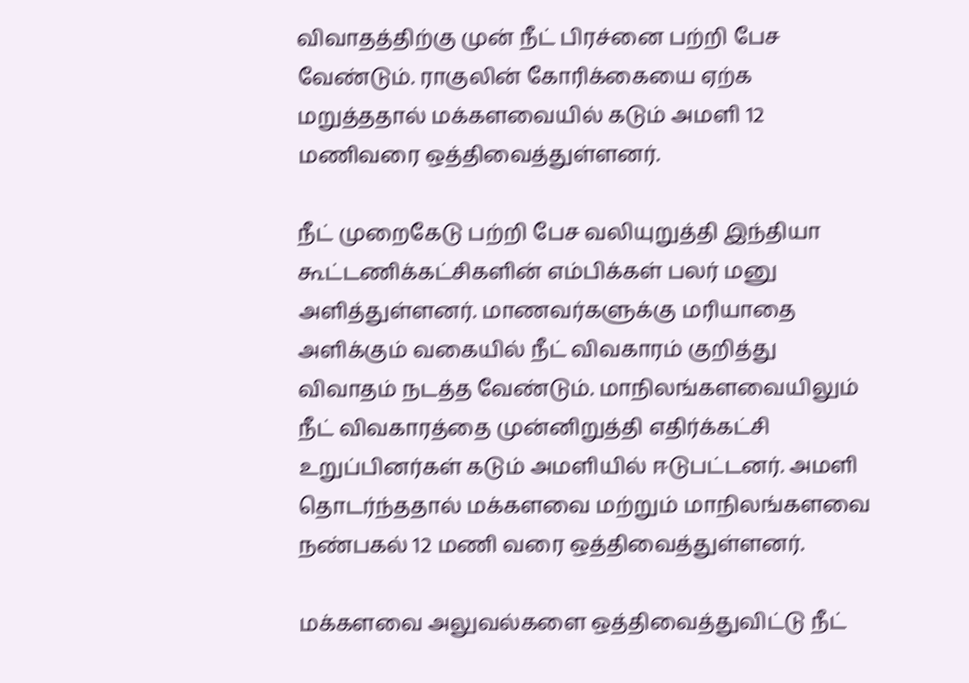விவாதத்திற்கு முன் நீட் பிரச்னை பற்றி பேச வேண்டும். ராகுலின் கோரிக்கையை ஏற்க மறுத்ததால் மக்களவையில் கடும் அமளி 12 மணிவரை ஒத்திவைத்துள்ளனர்.

நீட் முறைகேடு பற்றி பேச வலியுறுத்தி இந்தியா கூட்டணிக்கட்சிகளின் எம்பிக்கள் பலர் மனு அளித்துள்ளனர். மாணவர்களுக்கு மரியாதை அளிக்கும் வகையில் நீட் விவகாரம் குறித்து விவாதம் நடத்த வேண்டும். மாநிலங்களவையிலும் நீட் விவகாரத்தை முன்னிறுத்தி எதிர்க்கட்சி உறுப்பினர்கள் கடும் அமளியில் ஈடுபட்டனர். அமளி தொடர்ந்ததால் மக்களவை மற்றும் மாநிலங்களவை நண்பகல் 12 மணி வரை ஒத்திவைத்துள்ளனர்.

மக்களவை அலுவல்களை ஒத்திவைத்துவிட்டு நீட்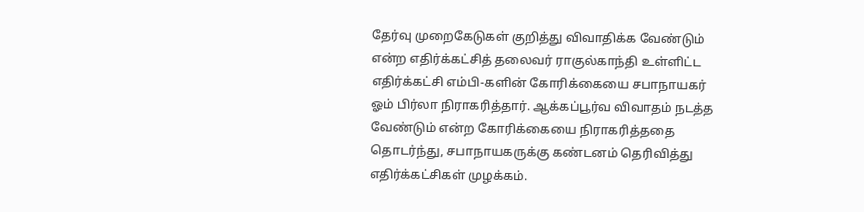தேர்வு முறைகேடுகள் குறித்து விவாதிக்க வேண்டும் என்ற எதிர்க்கட்சித் தலைவர் ராகுல்காந்தி உள்ளிட்ட எதிர்க்கட்சி எம்பி-களின் கோரிக்கையை சபாநாயகர் ஓம் பிர்லா நிராகரித்தார். ஆக்கப்பூர்வ விவாதம் நடத்த வேண்டும் என்ற கோரிக்கையை நிராகரித்ததை தொடர்ந்து, சபாநாயகருக்கு கண்டனம் தெரிவித்து எதிர்க்கட்சிகள் முழக்கம்.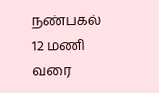நண்பகல் 12 மணி வரை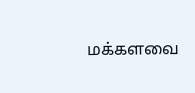மக்களவை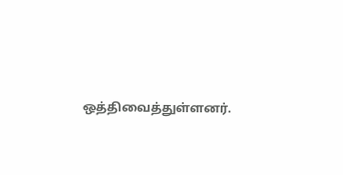ஒத்திவைத்துள்ளனர்.